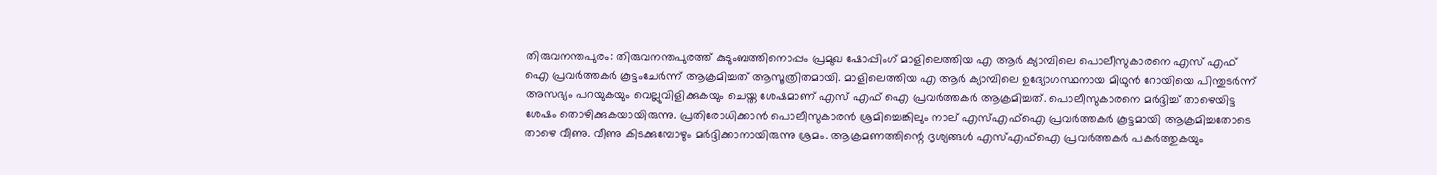തിരുവനന്തപുരം: തിരുവനന്തപുരത്ത് കുടുംബത്തിനൊപ്പം പ്രമുഖ ഷോപ്പിംഗ് മാളിലെത്തിയ എ ആര്‍ ക്യാമ്പിലെ പൊലീസുകാരനെ എസ് എഫ് ഐ പ്രവര്‍ത്തകര്‍ കൂട്ടംചേര്‍ന്ന് ആക്രമിച്ചത് ആസൂത്രിതമായി. മാളിലെത്തിയ എ ആര്‍ ക്യാമ്പിലെ ഉദ്യോഗസ്ഥനായ മിഥുന്‍ റോയിയെ പിന്തുടര്‍ന്ന് അസഭ്യം പറയുകയും വെല്ലുവിളിക്കുകയും ചെയ്ത ശേഷമാണ് എസ് എഫ് ഐ പ്രവര്‍ത്തകര്‍ ആക്രമിച്ചത്. പൊലീസുകാരനെ മര്‍ദ്ദിച്ച് താഴെയിട്ട ശേഷം തൊഴിക്കുകയായിരുന്നു. പ്രതിരോധിക്കാന്‍ പൊലീസുകാരന്‍ ശ്രമിച്ചെങ്കിലും നാല് എസ്എഫ്‌ഐ പ്രവര്‍ത്തകര്‍ കൂട്ടമായി ആക്രമിച്ചതോടെ താഴെ വീണു. വീണു കിടക്കുമ്പോഴും മര്‍ദ്ദിക്കാനായിരുന്നു ശ്രമം. ആക്രമണത്തിന്റെ ദൃശ്യങ്ങള്‍ എസ്എഫ്‌ഐ പ്രവര്‍ത്തകര്‍ പകര്‍ത്തുകയും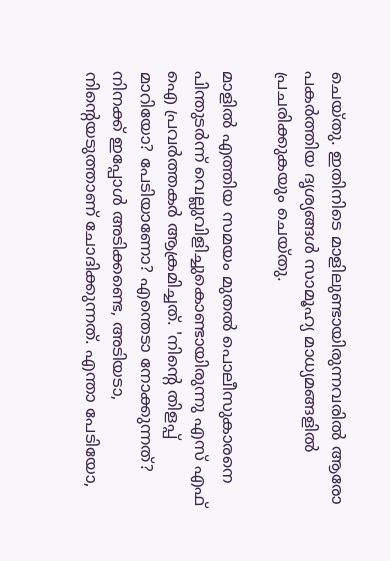ചെയ്തു. ഇതിനിടെ മാളിലുണ്ടായിരുന്നവരില്‍ ആരോ പകര്‍ത്തിയ ദൃശ്യങ്ങള്‍ സാമൂഹ്യ മാധ്യമങ്ങളില്‍ പ്രചരിക്കുകയും ചെയ്തു.

മാളില്‍ എത്തിയ സമയം മുതല്‍ പൊലീസുകാരനെ പിന്തുടര്‍ന്ന് വെല്ലുവിളിച്ചുകൊണ്ടായിരുന്നു എസ് എഫ് ഐ പ്രവര്‍ത്തകര്‍ ആക്രമിച്ചത്. 'നിന്റെ തിളപ്പ് മാറിയോ? പേടിയാണോ? എന്തെടാ നോക്കുന്നത്? നിനക്ക് ഇപ്പോള്‍ അടിക്കണ്ടെ, അടിയടാ, നിന്റെയടുത്താണ് ചോദിക്കുന്നത്. എന്താ പേടിയോ,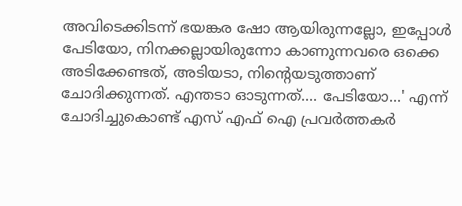അവിടെക്കിടന്ന് ഭയങ്കര ഷോ ആയിരുന്നല്ലോ, ഇപ്പോള്‍ പേടിയോ, നിനക്കല്ലായിരുന്നോ കാണുന്നവരെ ഒക്കെ അടിക്കേണ്ടത്, അടിയടാ, നിന്റെയടുത്താണ് ചോദിക്കുന്നത്. എന്തടാ ഓടുന്നത്.... പേടിയോ...' എന്ന് ചോദിച്ചുകൊണ്ട് എസ് എഫ് ഐ പ്രവര്‍ത്തകര്‍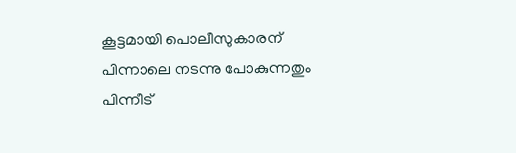കൂട്ടമായി പൊലീസുകാരന് പിന്നാലെ നടന്നു പോകുന്നതും പിന്നീട്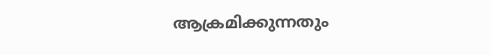ആക്രമിക്കുന്നതും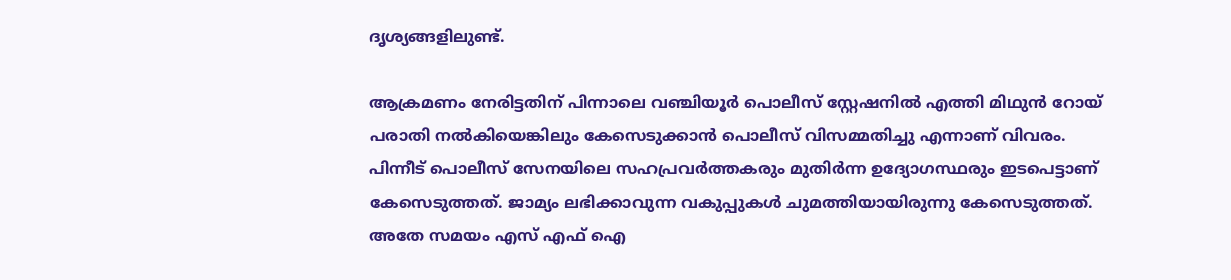ദൃശ്യങ്ങളിലുണ്ട്.

ആക്രമണം നേരിട്ടതിന് പിന്നാലെ വഞ്ചിയൂര്‍ പൊലീസ് സ്റ്റേഷനില്‍ എത്തി മിഥുന്‍ റോയ് പരാതി നല്‍കിയെങ്കിലും കേസെടുക്കാന്‍ പൊലീസ് വിസമ്മതിച്ചു എന്നാണ് വിവരം. പിന്നീട് പൊലീസ് സേനയിലെ സഹപ്രവര്‍ത്തകരും മുതിര്‍ന്ന ഉദ്യോഗസ്ഥരും ഇടപെട്ടാണ് കേസെടുത്തത്. ജാമ്യം ലഭിക്കാവുന്ന വകുപ്പുകള്‍ ചുമത്തിയായിരുന്നു കേസെടുത്തത്. അതേ സമയം എസ് എഫ് ഐ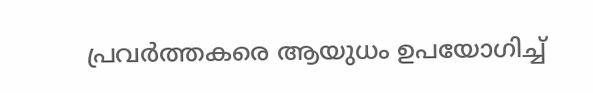പ്രവര്‍ത്തകരെ ആയുധം ഉപയോഗിച്ച്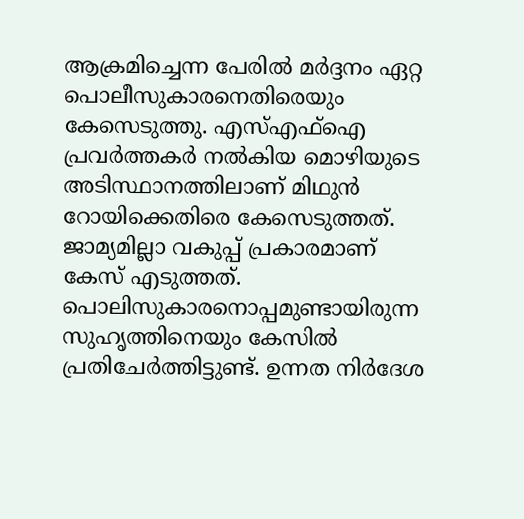ആക്രമിച്ചെന്ന പേരില്‍ മര്‍ദ്ദനം ഏറ്റ പൊലീസുകാരനെതിരെയും കേസെടുത്തു. എസ്എഫ്‌ഐ പ്രവര്‍ത്തകര്‍ നല്‍കിയ മൊഴിയുടെ അടിസ്ഥാനത്തിലാണ് മിഥുന്‍ റോയിക്കെതിരെ കേസെടുത്തത്. ജാമ്യമില്ലാ വകുപ്പ് പ്രകാരമാണ് കേസ് എടുത്തത്. പൊലിസുകാരനൊപ്പമുണ്ടായിരുന്ന സുഹൃത്തിനെയും കേസില്‍ പ്രതിചേര്‍ത്തിട്ടുണ്ട്. ഉന്നത നിര്‍ദേശ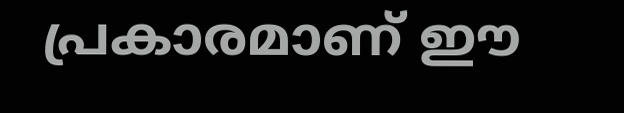പ്രകാരമാണ് ഈ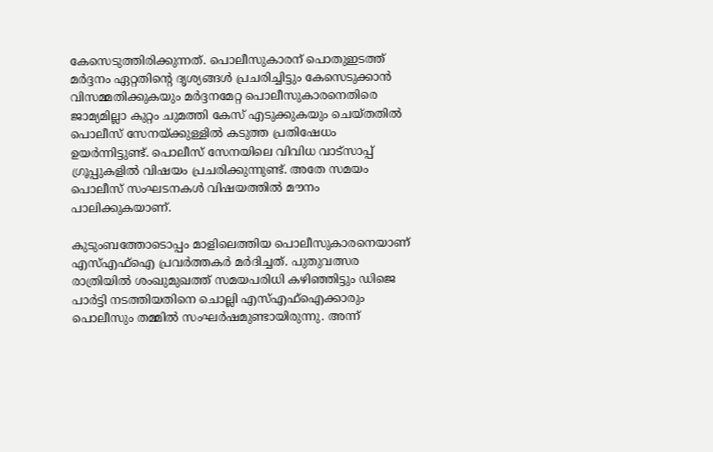കേസെടുത്തിരിക്കുന്നത്. പൊലീസുകാരന് പൊതുഇടത്ത് മര്‍ദ്ദനം ഏറ്റതിന്റെ ദൃശ്യങ്ങള്‍ പ്രചരിച്ചിട്ടും കേസെടുക്കാന്‍ വിസമ്മതിക്കുകയും മര്‍ദ്ദനമേറ്റ പൊലീസുകാരനെതിരെ ജാമ്യമില്ലാ കുറ്റം ചുമത്തി കേസ് എടുക്കുകയും ചെയ്തതില്‍ പൊലീസ് സേനയ്ക്കുള്ളില്‍ കടുത്ത പ്രതിഷേധം ഉയര്‍ന്നിട്ടുണ്ട്. പൊലീസ് സേനയിലെ വിവിധ വാട്‌സാപ്പ് ഗ്രൂപ്പുകളില്‍ വിഷയം പ്രചരിക്കുന്നുണ്ട്. അതേ സമയം പൊലീസ് സംഘടനകള്‍ വിഷയത്തില്‍ മൗനം പാലിക്കുകയാണ്.

കുടുംബത്തോടൊപ്പം മാളിലെത്തിയ പൊലീസുകാരനെയാണ് എസ്എഫ്‌ഐ പ്രവര്‍ത്തകര്‍ മര്‍ദിച്ചത്. പുതുവത്സര രാത്രിയില്‍ ശംഖുമുഖത്ത് സമയപരിധി കഴിഞ്ഞിട്ടും ഡിജെ പാര്‍ട്ടി നടത്തിയതിനെ ചൊല്ലി എസ്എഫ്‌ഐക്കാരും പൊലീസും തമ്മില്‍ സംഘര്‍ഷമുണ്ടായിരുന്നു. അന്ന്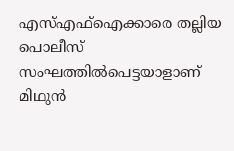എസ്എഫ്‌ഐക്കാരെ തല്ലിയ പൊലീസ് സംഘത്തില്‍പെട്ടയാളാണ് മിഥുന്‍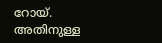റോയ്. അതിനുള്ള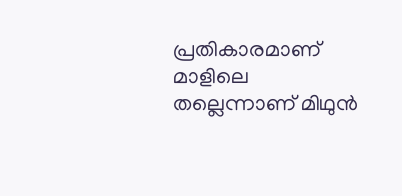പ്രതികാരമാണ് മാളിലെ തല്ലെന്നാണ് മിഥുന്‍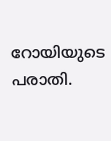റോയിയുടെ പരാതി.